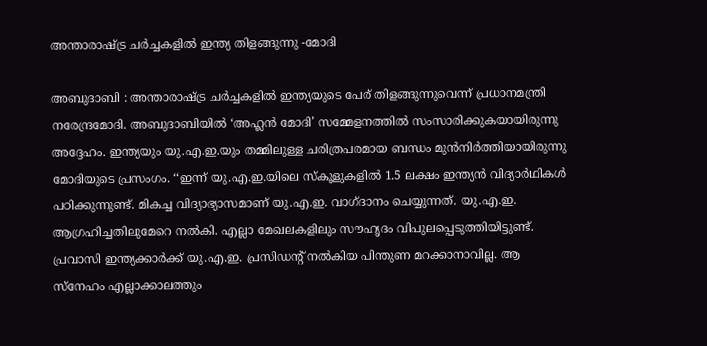അന്താരാഷ്ട്ര ചർച്ചകളിൽ ഇന്ത്യ തിളങ്ങുന്നു -മോദി

അബുദാബി : അന്താരാഷ്ട്ര ചർച്ചകളിൽ ഇന്ത്യയുടെ പേര് തിളങ്ങുന്നുവെന്ന് പ്രധാനമന്ത്രി നരേന്ദ്രമോദി. അബുദാബിയിൽ ‘അഹ്ലൻ മോദി’ സമ്മേളനത്തിൽ സംസാരിക്കുകയായിരുന്നു അദ്ദേഹം. ഇന്ത്യയും യു.എ.ഇ.യും തമ്മിലുള്ള ചരിത്രപരമായ ബന്ധം മുൻനിർത്തിയായിരുന്നു മോദിയുടെ പ്രസംഗം. ‘‘ഇന്ന് യു.എ.ഇ.യിലെ സ്കൂളുകളിൽ 1.5 ലക്ഷം ഇന്ത്യൻ വിദ്യാർഥികൾ പഠിക്കുന്നുണ്ട്. മികച്ച വിദ്യാഭ്യാസമാണ് യു.എ.ഇ. വാഗ്ദാനം ചെയ്യുന്നത്. യു.എ.ഇ. ആഗ്രഹിച്ചതിലുമേറെ നൽകി. എല്ലാ മേഖലകളിലും സൗഹൃദം വിപുലപ്പെടുത്തിയിട്ടുണ്ട്. പ്രവാസി ഇന്ത്യക്കാർക്ക് യു.എ.ഇ. പ്രസിഡന്റ് നൽകിയ പിന്തുണ മറക്കാനാവില്ല. ആ സ്നേഹം എല്ലാക്കാലത്തും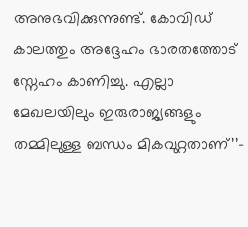അനുഭവിക്കുന്നുണ്ട്. കോവിഡ് കാലത്തും അദ്ദേഹം ഭാരതത്തോട് സ്നേഹം കാണിച്ചു. എല്ലാ മേഖലയിലും ഇരുരാജ്യങ്ങളും തമ്മിലുള്ള ബന്ധം മികവുറ്റതാണ്’’-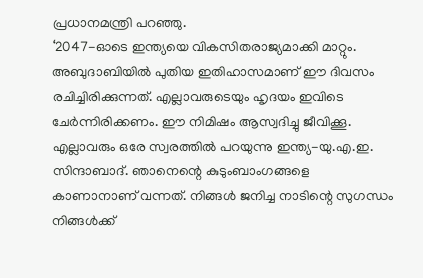പ്രധാനമന്ത്രി പറഞ്ഞു.
‘2047-ഓടെ ഇന്ത്യയെ വികസിതരാജ്യമാക്കി മാറ്റും. അബുദാബിയിൽ പുതിയ ഇതിഹാസമാണ് ഈ ദിവസം രചിച്ചിരിക്കുന്നത്. എല്ലാവരുടെയും ഹൃദയം ഇവിടെ ചേർന്നിരിക്കണം. ഈ നിമിഷം ആസ്വദിച്ചു ജീവിക്കൂ. എല്ലാവരും ഒരേ സ്വരത്തിൽ പറയുന്നു ഇന്ത്യ-യു.എ.ഇ. സിന്ദാബാദ്. ഞാനെന്റെ കുടുംബാംഗങ്ങളെ കാണാനാണ് വന്നത്. നിങ്ങൾ ജനിച്ച നാടിന്റെ സുഗന്ധം നിങ്ങൾക്ക്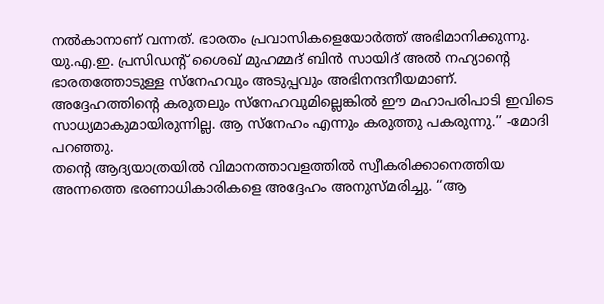നൽകാനാണ് വന്നത്. ഭാരതം പ്രവാസികളെയോർത്ത് അഭിമാനിക്കുന്നു. യു.എ.ഇ. പ്രസിഡന്റ് ശൈഖ് മുഹമ്മദ് ബിൻ സായിദ് അൽ നഹ്യാന്റെ ഭാരതത്തോടുള്ള സ്നേഹവും അടുപ്പവും അഭിനന്ദനീയമാണ്. അദ്ദേഹത്തിന്റെ കരുതലും സ്നേഹവുമില്ലെങ്കിൽ ഈ മഹാപരിപാടി ഇവിടെ സാധ്യമാകുമായിരുന്നില്ല. ആ സ്നേഹം എന്നും കരുത്തു പകരുന്നു.’’ -മോദി പറഞ്ഞു.
തന്റെ ആദ്യയാത്രയിൽ വിമാനത്താവളത്തിൽ സ്വീകരിക്കാനെത്തിയ അന്നത്തെ ഭരണാധികാരികളെ അദ്ദേഹം അനുസ്മരിച്ചു. ‘‘ആ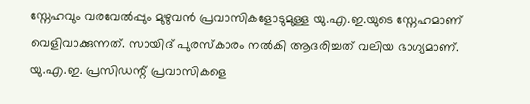സ്നേഹവും വരവേൽപ്പും മുഴുവൻ പ്രവാസികളോടുമുള്ള യു.എ.ഇ.യുടെ സ്നേഹമാണ് വെളിവാക്കുന്നത്. സായിദ് പുരസ്കാരം നൽകി ആദരിച്ചത് വലിയ ഭാഗ്യമാണ്. യു.എ.ഇ. പ്രസിഡന്റ് പ്രവാസികളെ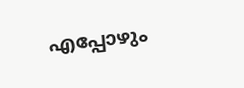എപ്പോഴും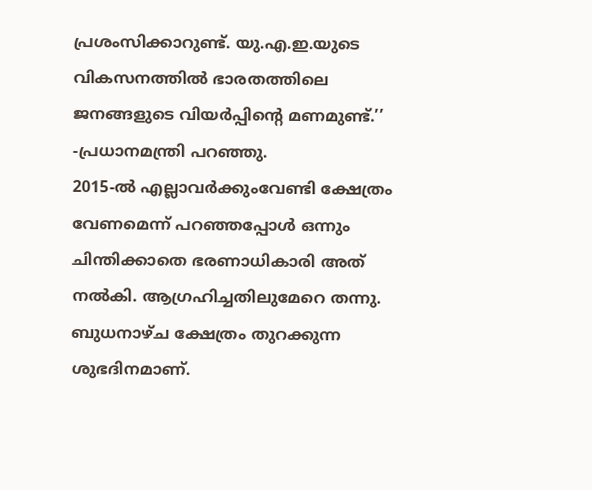പ്രശംസിക്കാറുണ്ട്. യു.എ.ഇ.യുടെ വികസനത്തിൽ ഭാരതത്തിലെ ജനങ്ങളുടെ വിയർപ്പിന്റെ മണമുണ്ട്.’’ -പ്രധാനമന്ത്രി പറഞ്ഞു.
2015-ൽ എല്ലാവർക്കുംവേണ്ടി ക്ഷേത്രം വേണമെന്ന് പറഞ്ഞപ്പോൾ ഒന്നും ചിന്തിക്കാതെ ഭരണാധികാരി അത് നൽകി. ആഗ്രഹിച്ചതിലുമേറെ തന്നു. ബുധനാഴ്ച ക്ഷേത്രം തുറക്കുന്ന ശുഭദിനമാണ്.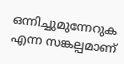ഒന്നിച്ചുമുന്നേറുക എന്ന സങ്കല്പമാണ്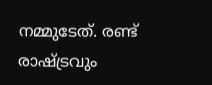നമ്മുടേത്. രണ്ട് രാഷ്ട്രവും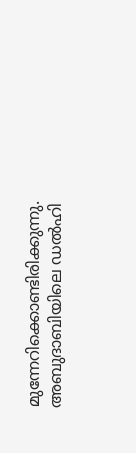മുന്നേറിക്കൊണ്ടിരിക്കുന്നു. അബുദാബിയിലെ ഡൽഹി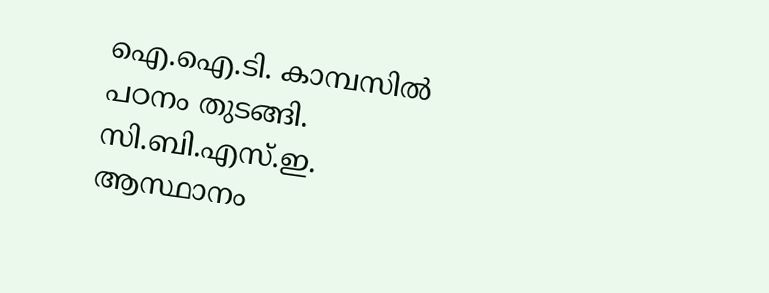ഐ.ഐ.ടി. കാമ്പസിൽ പഠനം തുടങ്ങി. സി.ബി.എസ്.ഇ. ആസ്ഥാനം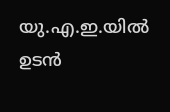യു.എ.ഇ.യിൽ ഉടൻ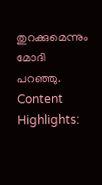തുറക്കുമെന്നും മോദി പറഞ്ഞു.
Content Highlights: